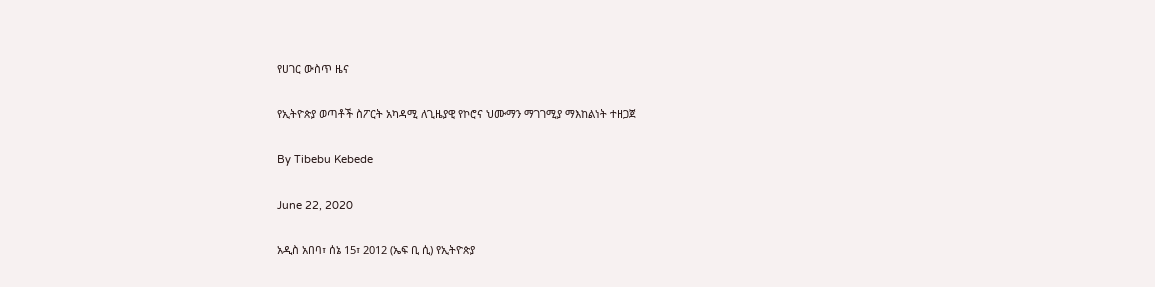የሀገር ውስጥ ዜና

የኢትዮጵያ ወጣቶች ስፖርት አካዳሚ ለጊዜያዊ የኮሮና ህሙማን ማገገሚያ ማእከልነት ተዘጋጀ

By Tibebu Kebede

June 22, 2020

አዲስ አበባ፣ ሰኔ 15፣ 2012 (ኤፍ ቢ ሲ) የኢትዮጵያ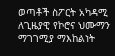ወጣቶች ስፖርት አካዳሚ ለጊዜያዊ የኮሮና ህሙማን ማገገሚያ ማእከልነት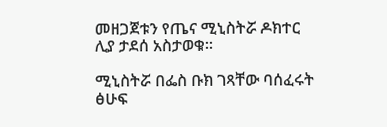መዘጋጀቱን የጤና ሚኒስትሯ ዶክተር ሊያ ታደሰ አስታወቁ።

ሚኒስትሯ በፌስ ቡክ ገጻቸው ባሰፈሩት ፅሁፍ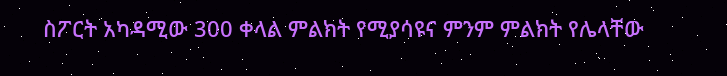ስፖርት አካዳሚው 300 ቀላል ምልክት የሚያሳዩና ምንም ምልክት የሌላቸው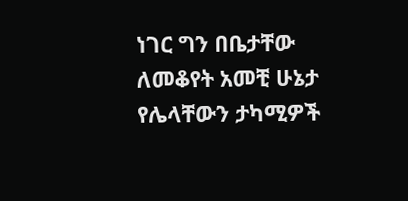ነገር ግን በቤታቸው ለመቆየት አመቺ ሁኔታ የሌላቸውን ታካሚዎች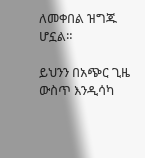ለመቀበል ዝግጁ ሆኗል።

ይህንን በአጭር ጊዜ ውስጥ እንዲሳካ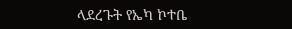ላደረጉት የኤካ ኮተቤ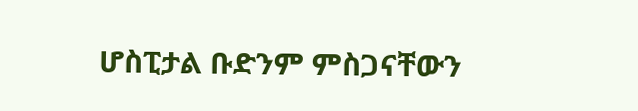ሆስፒታል ቡድንም ምስጋናቸውን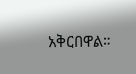አቅርበዋል።